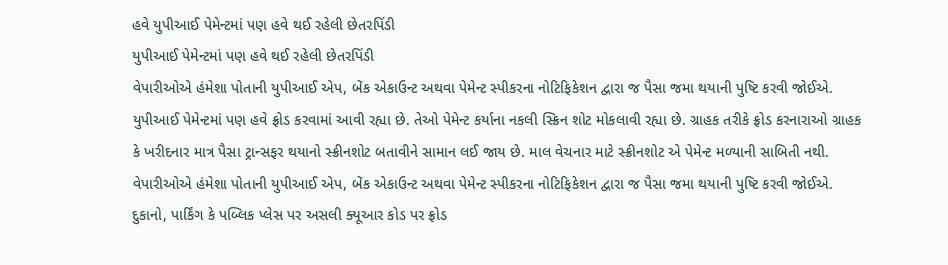હવે યુપીઆઈ પેમેન્ટમાં પણ હવે થઈ રહેલી છેતરપિંડી
યુપીઆઈ પેમેન્ટમાં પણ હવે થઈ રહેલી છેતરપિંડી
વેપારીઓએ હંમેશા પોતાની યુપીઆઈ એપ, બેંક એકાઉન્ટ અથવા પેમેન્ટ સ્પીકરના નોટિફિકેશન દ્વારા જ પૈસા જમા થયાની પુષ્ટિ કરવી જોઈએ.
યુપીઆઈ પેમેન્ટમાં પણ હવે ફ્રોડ કરવામાં આવી રહ્યા છે. તેઓ પેમેન્ટ કર્યાના નકલી સ્ક્રિન શોટ મોકલાવી રહ્યા છે. ગ્રાહક તરીકે ફ્રોડ કરનારાઓ ગ્રાહક કે ખરીદનાર માત્ર પૈસા ટ્રાન્સફર થયાનો સ્ક્રીનશોટ બતાવીને સામાન લઈ જાય છે. માલ વેચનાર માટે સ્ક્રીનશોટ એ પેમેન્ટ મળ્યાની સાબિતી નથી. વેપારીઓએ હંમેશા પોતાની યુપીઆઈ એપ, બેંક એકાઉન્ટ અથવા પેમેન્ટ સ્પીકરના નોટિફિકેશન દ્વારા જ પૈસા જમા થયાની પુષ્ટિ કરવી જોઈએ.
દુકાનો, પાર્કિંગ કે પબ્લિક પ્લેસ પર અસલી ક્યૂઆર કોડ પર ફ્રોડ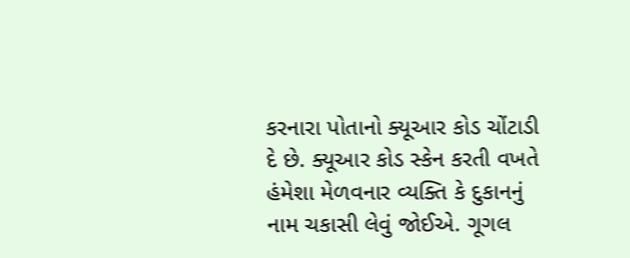કરનારા પોતાનો ક્યૂઆર કોડ ચોંટાડી દે છે. ક્યૂઆર કોડ સ્કેન કરતી વખતે હંમેશા મેળવનાર વ્યક્તિ કે દુકાનનું નામ ચકાસી લેવું જોઈએ. ગૂગલ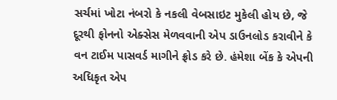સર્ચમાં ખોટા નંબરો કે નકલી વેબસાઇટ મુકેલી હોય છે, જે દૂરથી ફોનનો એક્સેસ મેળવવાની એપ ડાઉનલોડ કરાવીને કે વન ટાઈમ પાસવર્ડ માગીને ફ્રોડ કરે છે. હંમેશા બેંક કે એપની અધિકૃત એપ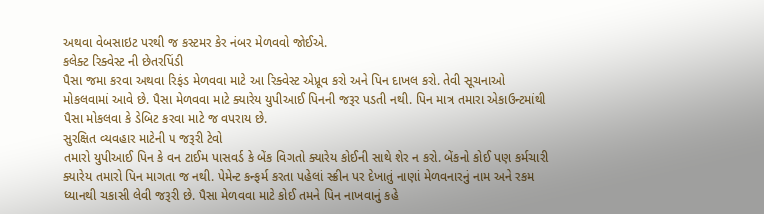અથવા વેબસાઇટ પરથી જ કસ્ટમર કેર નંબર મેળવવો જોઈએ.
કલેક્ટ રિક્વેસ્ટ ની છેતરપિંડી
પૈસા જમા કરવા અથવા રિફંડ મેળવવા માટે આ રિક્વેસ્ટ એપ્રૂવ કરો અને પિન દાખલ કરો. તેવી સૂચનાઓ મોકલવામાં આવે છે. પૈસા મેળવવા માટે ક્યારેય યુપીઆઈ પિનની જરૂર પડતી નથી. પિન માત્ર તમારા એકાઉન્ટમાંથી પૈસા મોકલવા કે ડેબિટ કરવા માટે જ વપરાય છે.
સુરક્ષિત વ્યવહાર માટેની ૫ જરૂરી ટેવો
તમારો યુપીઆઈ પિન કે વન ટાઈમ પાસવર્ડ કે બેંક વિગતો ક્યારેય કોઈની સાથે શેર ન કરો. બેંકનો કોઈ પણ કર્મચારી ક્યારેય તમારો પિન માગતા જ નથી. પેમેન્ટ કન્ફર્મ કરતા પહેલાં સ્ક્રીન પર દેખાતું નાણાં મેળવનારનું નામ અને રકમ ધ્યાનથી ચકાસી લેવી જરૂરી છે. પૈસા મેળવવા માટે કોઈ તમને પિન નાખવાનું કહે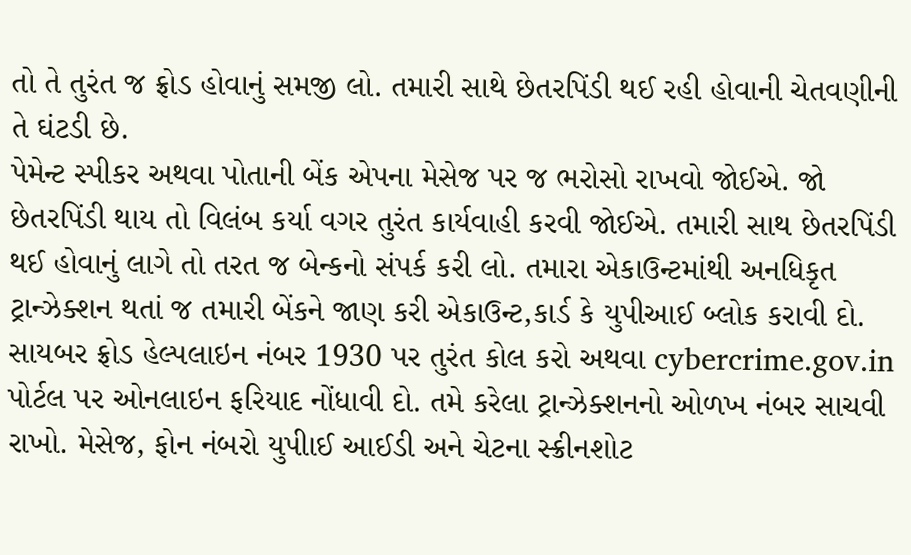તો તે તુરંત જ ફ્રોડ હોવાનું સમજી લો. તમારી સાથે છેતરપિંડી થઈ રહી હોવાની ચેતવણીની તે ઘંટડી છે.
પેમેન્ટ સ્પીકર અથવા પોતાની બેંક એપના મેસેજ પર જ ભરોસો રાખવો જોઈએ. જો છેતરપિંડી થાય તો વિલંબ કર્યા વગર તુરંત કાર્યવાહી કરવી જોઈએ. તમારી સાથ છેતરપિંડી થઈ હોવાનું લાગે તો તરત જ બેન્કનો સંપર્ક કરી લો. તમારા એકાઉન્ટમાંથી અનધિકૃત ટ્રાન્ઝેક્શન થતાં જ તમારી બેંકને જાણ કરી એકાઉન્ટ,કાર્ડ કે યુપીઆઈ બ્લોક કરાવી દો.
સાયબર ફ્રોડ હેલ્પલાઇન નંબર 1930 પર તુરંત કોલ કરો અથવા cybercrime.gov.in પોર્ટલ પર ઓનલાઇન ફરિયાદ નોંધાવી દો. તમે કરેલા ટ્રાન્ઝેક્શનનો ઓળખ નંબર સાચવી રાખો. મેસેજ, ફોન નંબરો યુપીાઈ આઈડી અને ચેટના સ્ક્રીનશોટ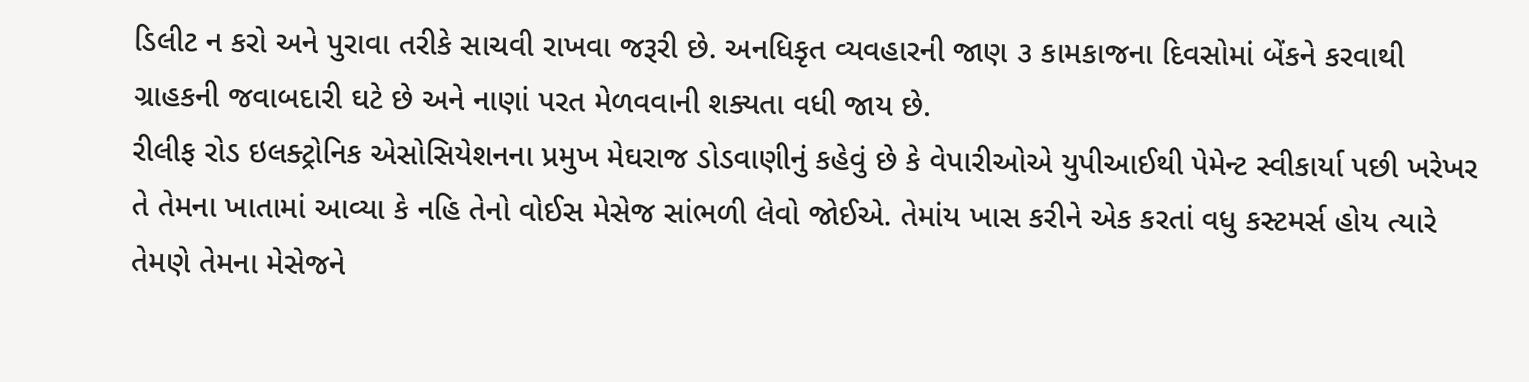ડિલીટ ન કરો અને પુરાવા તરીકે સાચવી રાખવા જરૂરી છે. અનધિકૃત વ્યવહારની જાણ ૩ કામકાજના દિવસોમાં બેંકને કરવાથી ગ્રાહકની જવાબદારી ઘટે છે અને નાણાં પરત મેળવવાની શક્યતા વધી જાય છે.
રીલીફ રોડ ઇલક્ટ્રોનિક એસોસિયેશનના પ્રમુખ મેઘરાજ ડોડવાણીનું કહેવું છે કે વેપારીઓએ યુપીઆઈથી પેમેન્ટ સ્વીકાર્યા પછી ખરેખર તે તેમના ખાતામાં આવ્યા કે નહિ તેનો વોઈસ મેસેજ સાંભળી લેવો જોઈએ. તેમાંય ખાસ કરીને એક કરતાં વધુ કસ્ટમર્સ હોય ત્યારે તેમણે તેમના મેસેજને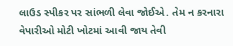લાઉડ સ્પીકર પર સાંભળી લેવા જોઈએ. તેમ ન કરનારા વેપારીઓ મોટી ખોટમાં આવી જાય તેવી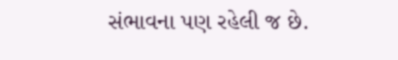સંભાવના પણ રહેલી જ છે.